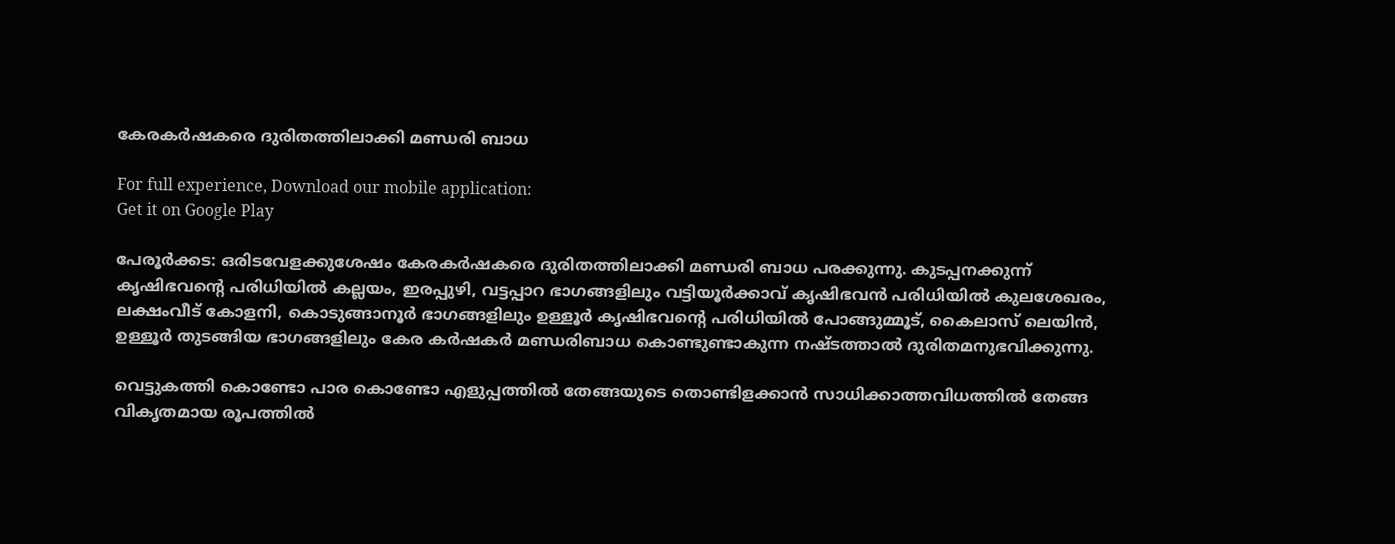കേരകര്‍ഷകരെ ദുരിതത്തിലാക്കി മണ്ഡരി ബാധ

For full experience, Download our mobile application:
Get it on Google Play

പേരൂര്‍ക്കട: ഒരിടവേളക്കുശേഷം കേരകര്‍ഷകരെ ദുരിതത്തിലാക്കി മണ്ഡരി ബാധ പരക്കുന്നു. കുടപ്പനക്കുന്ന് കൃഷിഭവന്റെ പരിധിയില്‍ കല്ലയം, ഇരപ്പുഴി, വട്ടപ്പാറ ഭാഗങ്ങളിലും വട്ടിയൂര്‍ക്കാവ് കൃഷിഭവൻ പരിധിയില്‍ കുലശേഖരം, ലക്ഷംവീട് കോളനി, കൊടുങ്ങാനൂര്‍ ഭാഗങ്ങളിലും ഉള്ളൂര്‍ കൃഷിഭവന്റെ പരിധിയില്‍ പോങ്ങുമ്മൂട്, കൈലാസ് ലെയിൻ, ഉള്ളൂര്‍ തുടങ്ങിയ ഭാഗങ്ങളിലും കേര കര്‍ഷകര്‍ മണ്ഡരിബാധ കൊണ്ടുണ്ടാകുന്ന നഷ്ടത്താല്‍ ദുരിതമനുഭവിക്കുന്നു.

വെട്ടുകത്തി കൊണ്ടോ പാര കൊണ്ടോ എളുപ്പത്തില്‍ തേങ്ങയുടെ തൊണ്ടിളക്കാൻ സാധിക്കാത്തവിധത്തില്‍ തേങ്ങ വികൃതമായ രൂപത്തില്‍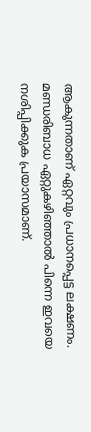ആകുന്നതാണ് ഏറ്റവും പ്രധാനപ്പെട്ട ലക്ഷണം. മണ്ഡരിബാധ ഏറ്റുകഴിഞ്ഞാല്‍ പിന്നെ ഇവയെ നശിപ്പിക്കുക പ്രയാസമാണ്.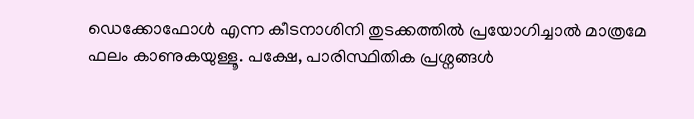ഡെക്കോഫോള്‍ എന്ന കീടനാശിനി തുടക്കത്തില്‍ പ്രയോഗിച്ചാല്‍ മാത്രമേ ഫലം കാണുകയുള്ളൂ. പക്ഷേ, പാരിസ്ഥിതിക പ്രശ്നങ്ങള്‍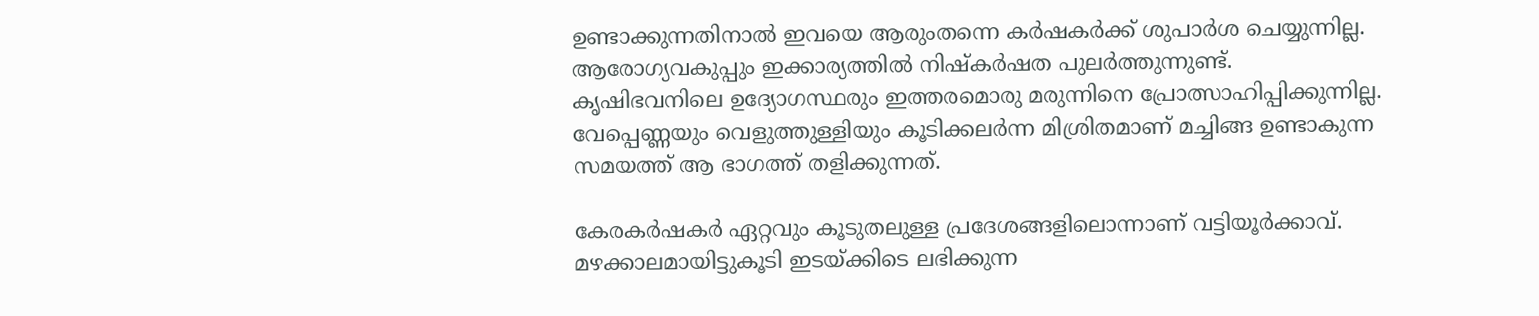ഉണ്ടാക്കുന്നതിനാല്‍ ഇവയെ ആരുംതന്നെ കര്‍ഷകര്‍ക്ക് ശുപാര്‍ശ ചെയ്യുന്നില്ല. ആരോഗ്യവകുപ്പും ഇക്കാര്യത്തില്‍ നിഷ്കര്‍ഷത പുലര്‍ത്തുന്നുണ്ട്. കൃഷിഭവനിലെ ഉദ്യോഗസ്ഥരും ഇത്തരമൊരു മരുന്നിനെ പ്രോത്സാഹിപ്പിക്കുന്നില്ല. വേപ്പെണ്ണയും വെളുത്തുള്ളിയും കൂടിക്കലര്‍ന്ന മിശ്രിതമാണ് മച്ചിങ്ങ ഉണ്ടാകുന്ന സമയത്ത് ആ ഭാഗത്ത് തളിക്കുന്നത്.

കേരകര്‍ഷകര്‍ ഏറ്റവും കൂടുതലുള്ള പ്രദേശങ്ങളിലൊന്നാണ് വട്ടിയൂര്‍ക്കാവ്. മഴക്കാലമായിട്ടുകൂടി ഇടയ്ക്കിടെ ലഭിക്കുന്ന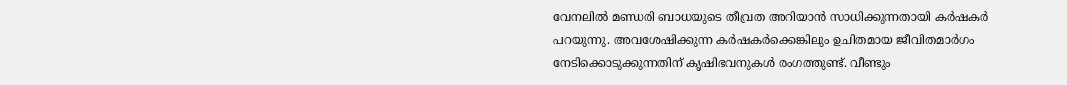വേനലില്‍ മണ്ഡരി ബാധയുടെ തീവ്രത അറിയാൻ സാധിക്കുന്നതായി കര്‍ഷകര്‍ പറയുന്നു. അവശേഷിക്കുന്ന കര്‍ഷകര്‍ക്കെങ്കിലും ഉചിതമായ ജീവിതമാര്‍ഗം നേടിക്കൊടുക്കുന്നതിന് കൃഷിഭവനുകള്‍ രംഗത്തുണ്ട്. വീണ്ടും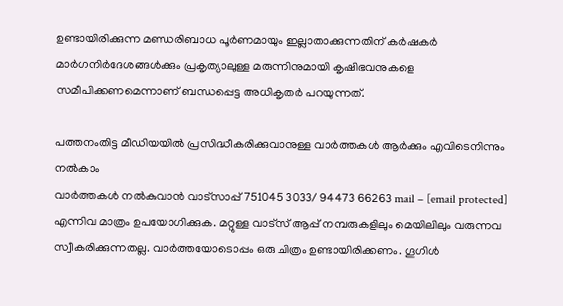ഉണ്ടായിരിക്കുന്ന മണ്ഡരിബാധ പൂര്‍ണമായും ഇല്ലാതാക്കുന്നതിന് കര്‍ഷകര്‍ മാര്‍ഗനിര്‍ദേശങ്ങള്‍ക്കും പ്രകൃത്യാലുള്ള മരുന്നിനുമായി കൃഷിഭവനുകളെ സമീപിക്കണമെന്നാണ് ബന്ധപ്പെട്ട അധികൃതര്‍ പറയുന്നത്.

പത്തനംതിട്ട മീഡിയയില്‍ പ്രസിദ്ധീകരിക്കുവാനുള്ള വാര്‍ത്തകള്‍ ആര്‍ക്കും എവിടെനിന്നും നല്‍കാം
വാര്‍ത്തകള്‍ നല്‍കുവാന്‍ വാട്സാപ്പ് 751045 3033/ 94473 66263 mail – [email protected] എന്നിവ മാത്രം ഉപയോഗിക്കുക. മറ്റുള്ള വാട്സ് ആപ്പ് നമ്പരുകളിലും മെയിലിലും വരുന്നവ സ്വീകരിക്കുന്നതല്ല. വാര്‍ത്തയോടൊപ്പം ഒരു ചിത്രം ഉണ്ടായിരിക്കണം. ഗൂഗിള്‍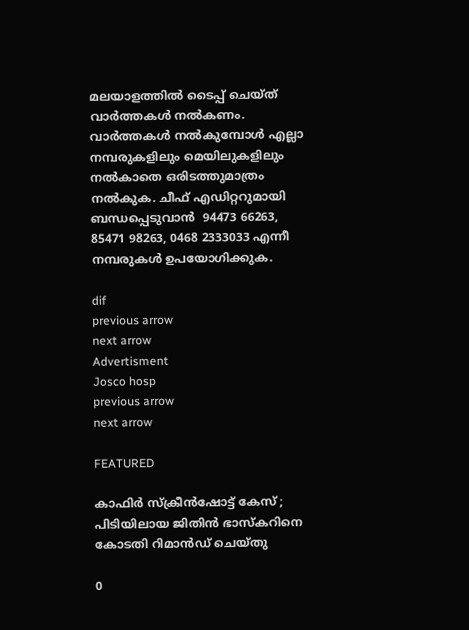മലയാളത്തില്‍ ടൈപ്പ് ചെയ്ത് വാര്‍ത്തകള്‍ നല്‍കണം. വാര്‍ത്തകള്‍ നല്‍കുമ്പോള്‍ എല്ലാ നമ്പരുകളിലും മെയിലുകളിലും നല്‍കാതെ ഒരിടത്തുമാത്രം നല്‍കുക. ചീഫ് എഡിറ്ററുമായി ബന്ധപ്പെടുവാന്‍  94473 66263, 85471 98263, 0468 2333033 എന്നീ നമ്പരുകള്‍ ഉപയോഗിക്കുക.

dif
previous arrow
next arrow
Advertisment
Josco hosp
previous arrow
next arrow

FEATURED

കാഫിർ സ്ക്രീൻഷോട്ട് കേസ് ; പിടിയിലായ ജിതിൻ ഭാസ്കറിനെ കോടതി റിമാൻഡ് ചെയ്തു

0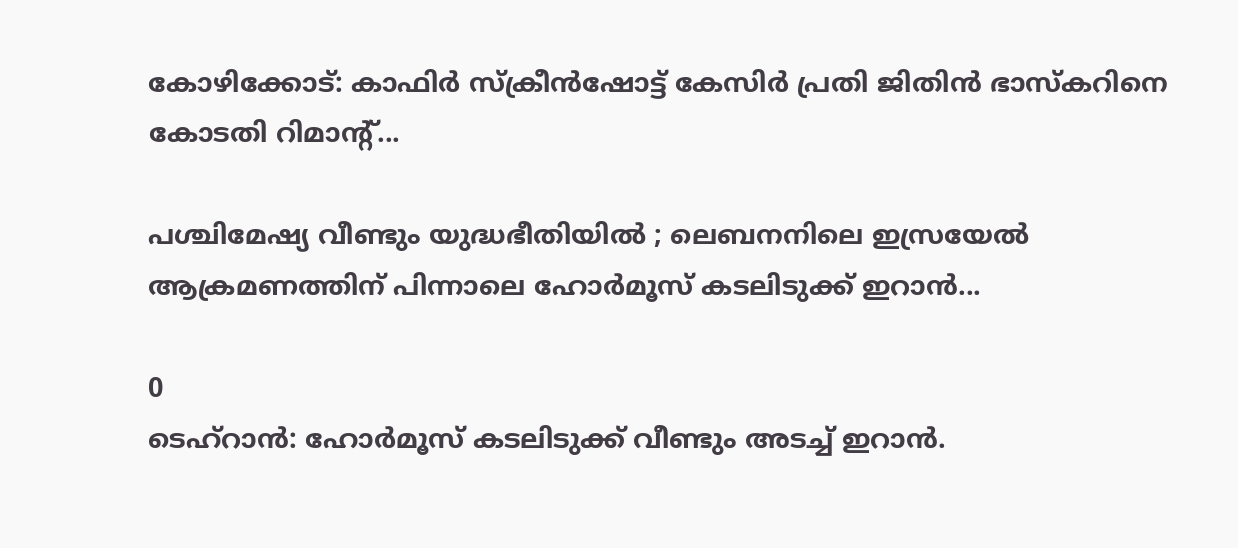കോഴിക്കോട്: കാഫിര്‍ സ്‌ക്രീന്‍ഷോട്ട് കേസിര്‍ പ്രതി ജിതിന്‍ ഭാസ്‌കറിനെ കോടതി റിമാന്റ്...

പശ്ചിമേഷ്യ വീണ്ടും യുദ്ധഭീതിയിൽ ; ലെബനനിലെ ഇസ്രയേൽ ആക്രമണത്തിന് പിന്നാലെ ഹോർമൂസ് കടലിടുക്ക് ഇറാൻ...

0
ടെഹ്‌റാന്‍: ഹോര്‍മൂസ് കടലിടുക്ക് വീണ്ടും അടച്ച് ഇറാന്‍.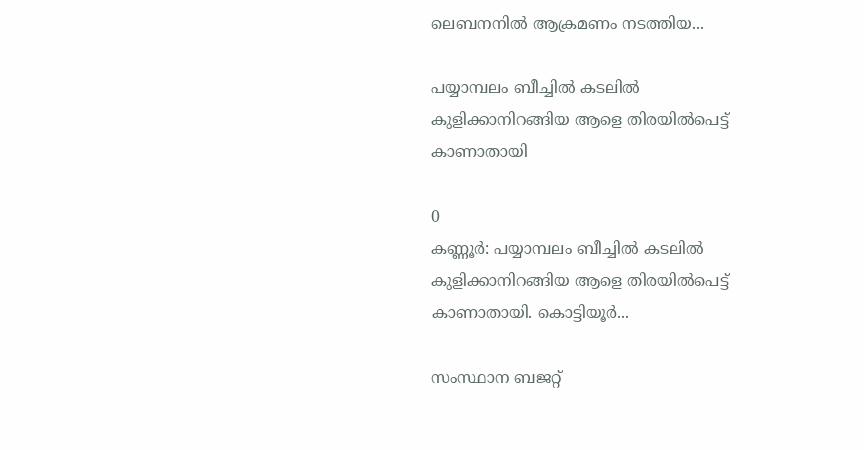ലെബനനില്‍ ആക്രമണം നടത്തിയ...

പയ്യാമ്പലം ബീച്ചിൽ കടലിൽ കുളിക്കാനിറങ്ങിയ ആളെ തിരയിൽപെട്ട് കാണാതായി

0
കണ്ണൂർ: പയ്യാമ്പലം ബീച്ചിൽ കടലിൽ കുളിക്കാനിറങ്ങിയ ആളെ തിരയിൽപെട്ട് കാണാതായി. കൊട്ടിയൂർ...

സംസ്ഥാന ബജറ്റ്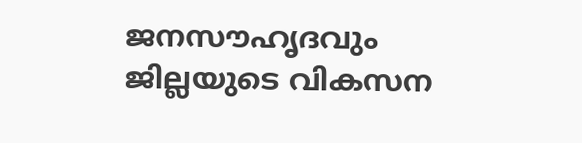ജനസൗഹൃദവും ജില്ലയുടെ വികസന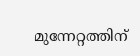മുന്നേറ്റത്തിന്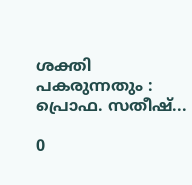ശക്തി പകരുന്നതും : പ്രൊഫ. സതീഷ്...

0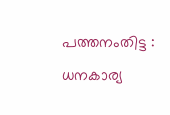പത്തനംതിട്ട : ധനകാര്യ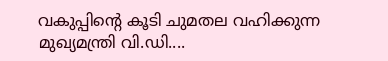വകുപ്പിന്റെ കൂടി ചുമതല വഹിക്കുന്ന മുഖ്യമന്ത്രി വി.ഡി....